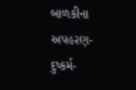બાળકીના અપહરણ-દુષ્કર્મ-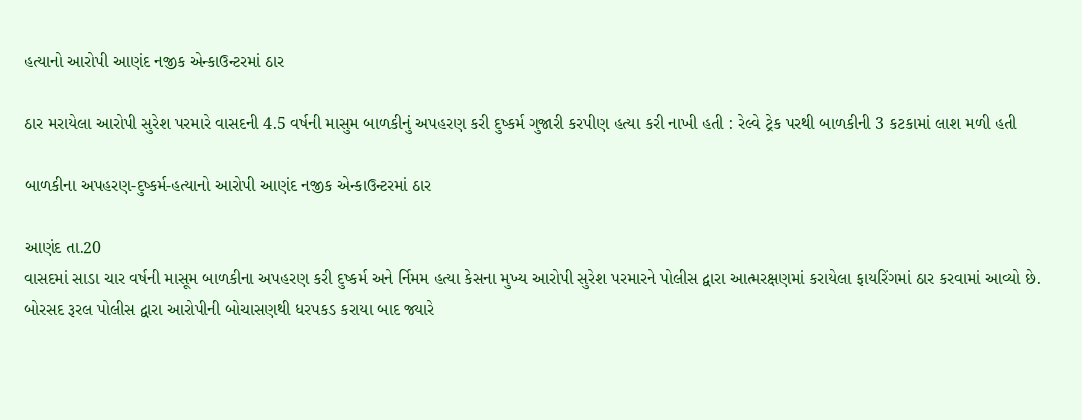હત્યાનો આરોપી આણંદ નજીક એન્કાઉન્ટરમાં ઠાર

ઠાર મરાયેલા આરોપી સુરેશ પરમારે વાસદની 4.5 વર્ષની માસુમ બાળકીનું અપહરણ કરી દુષ્કર્મ ગુજારી કરપીણ હત્યા કરી નાખી હતી : રેલ્વે ટ્રેક પરથી બાળકીની 3 કટકામાં લાશ મળી હતી

બાળકીના અપહરણ-દુષ્કર્મ-હત્યાનો આરોપી આણંદ નજીક એન્કાઉન્ટરમાં ઠાર

આણંદ તા.20
વાસદમાં સાડા ચાર વર્ષની માસૂમ બાળકીના અપહરણ કરી દુષ્કર્મ અને ર્નિમમ હત્યા કેસના મુખ્ય આરોપી સુરેશ પરમારને પોલીસ દ્વારા આત્મરક્ષણમાં કરાયેલા ફાયરિંગમાં ઠાર કરવામાં આવ્યો છે.
બોરસદ રૂરલ પોલીસ દ્વારા આરોપીની બોચાસણથી ધરપકડ કરાયા બાદ જ્યારે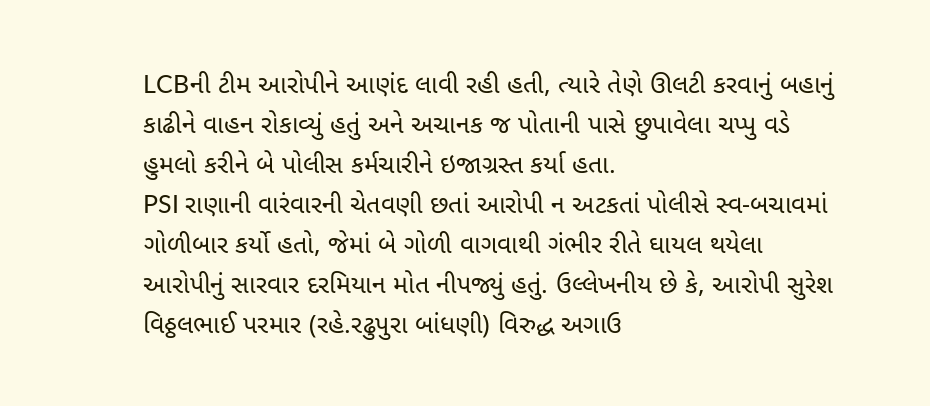LCBની ટીમ આરોપીને આણંદ લાવી રહી હતી, ત્યારે તેણે ઊલટી કરવાનું બહાનું કાઢીને વાહન રોકાવ્યું હતું અને અચાનક જ પોતાની પાસે છુપાવેલા ચપ્પુ વડે હુમલો કરીને બે પોલીસ કર્મચારીને ઇજાગ્રસ્ત કર્યા હતા.
PSI રાણાની વારંવારની ચેતવણી છતાં આરોપી ન અટકતાં પોલીસે સ્વ-બચાવમાં ગોળીબાર કર્યો હતો, જેમાં બે ગોળી વાગવાથી ગંભીર રીતે ઘાયલ થયેલા આરોપીનું સારવાર દરમિયાન મોત નીપજ્યું હતું. ઉલ્લેખનીય છે કે, આરોપી સુરેશ વિઠ્ઠલભાઈ પરમાર (રહે.રઢુપુરા બાંધણી) વિરુદ્ધ અગાઉ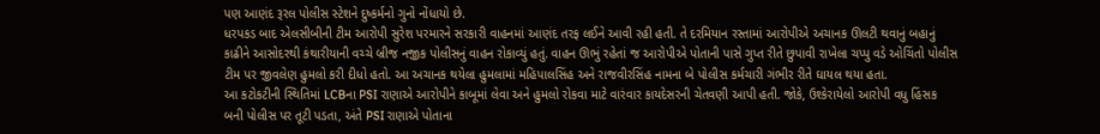પણ આણંદ રૂરલ પોલીસ સ્ટેશને દુષ્કર્મનો ગુનો નોંધાયો છે.
ધરપકડ બાદ એલસીબીની ટીમ આરોપી સુરેશ પરમારને સરકારી વાહનમાં આણંદ તરફ લઈને આવી રહી હતી. તે દરમિયાન રસ્તામાં આરોપીએ અચાનક ઊલટી થવાનું બહાનું કાઢીને આસોદરથી કંથારીયાની વચ્ચે બ્રીજ નજીક પોલીસનું વાહન રોકાવ્યું હતું. વાહન ઊભું રહેતાં જ આરોપીએ પોતાની પાસે ગુપ્ત રીતે છુપાવી રાખેલા ચપ્પુ વડે ઓચિંતો પોલીસ ટીમ પર જીવલેણ હુમલો કરી દીધો હતો. આ અચાનક થયેલા હુમલામાં મહિપાલસિંહ અને રાજવીરસિંહ નામના બે પોલીસ કર્મચારી ગંભીર રીતે ઘાયલ થયા હતા.
આ કટોકટીની સ્થિતિમાં LCBના PSI રાણાએ આરોપીને કાબૂમાં લેવા અને હુમલો રોકવા માટે વારંવાર કાયદેસરની ચેતવણી આપી હતી. જોકે, ઉશ્કેરાયેલો આરોપી વધુ હિંસક બની પોલીસ પર તૂટી પડતા, અંતે PSI રાણાએ પોતાના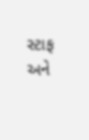સ્ટાફ અને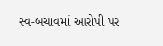સ્વ-બચાવમાં આરોપી પર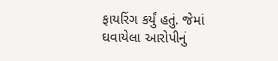ફાયરિંગ કર્યું હતું. જેમાં ઘવાયેલા આરોપીનું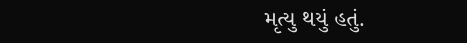મૃત્યુ થયું હતું.